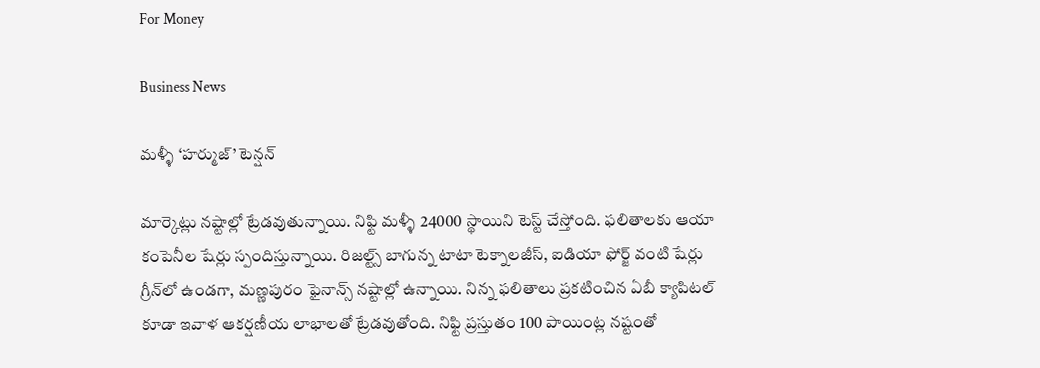For Money

Business News

మళ్ళీ ‘హర్ముజ్‌’ టెన్షన్‌

మార్కెట్లు నష్టాల్లో ట్రేడవుతున్నాయి. నిఫ్టి మళ్ళీ 24000 స్థాయిని టెస్ట్‌ చేస్తోంది. ఫలితాలకు ఆయా కంపెనీల షేర్లు స్పందిస్తున్నాయి. రిజల్ట్స్‌ బాగున్న టాటా టెక్నాలజీస్, ఐడియా ఫోర్జ్‌ వంటి షేర్లు గ్రీన్‌లో ఉండగా, మణ్ణపురం ఫైనాన్స్‌ నష్టాల్లో ఉన్నాయి. నిన్న ఫలితాలు ప్రకటించిన ఏబీ క్యాపిటల్‌ కూడా ఇవాళ ఆకర్షణీయ లాభాలతో ట్రేడవుతోంది. నిఫ్టి ప్రస్తుతం 100 పాయింట్ల నష్టంతో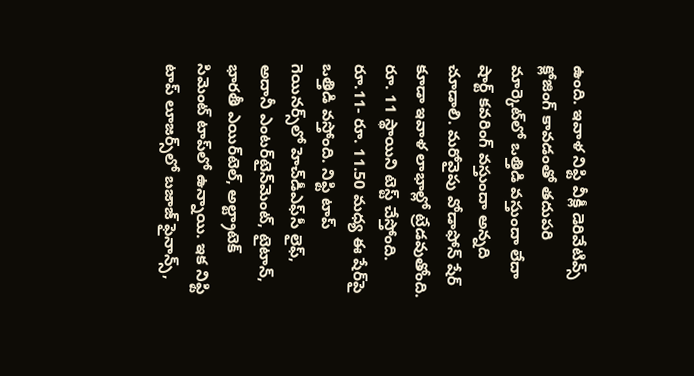ఉంది. ఇవాళ నిఫ్టి వీక్లీ డెరివేటివ్స్‌ క్లోజింగ్‌ కావడంతో తదుపరి మార్కెట్‌లో ఒత్తిడి వస్తుందా లేదా షార్ట్‌ కవరింగ్‌ వస్తుందా అన్నది చూడాలి. మరోవైపు వోడాఫోన్‌ షేర్‌ కూడా ఇవాళ లాభాల్లో ట్రేడవుతోంది. రూ. 11 స్థాయిని టెస్ట్‌ చేస్తోంది. రూ.11- రూ. 11.50 మధ్య ఈ షేర్‌పై ఒత్తిడి వస్తోంది. నిఫ్టి టాప్‌ గెయినర్స్‌లో హెచ్‌డీఎఫ్‌సీ లైఫ్‌, అదానీ ఎంటర్‌టైన్‌మెంట్‌, టైటాన్‌, భారతీ ఎయిర్‌టెల్‌, అల్ట్రాటెక్‌ సిమెంట్‌ టాప్‌లో ఉన్నాయి. ఇక నిఫ్టి టాప్‌ లూజర్స్‌లో బజాజ్‌ ఫైనాన్స్‌,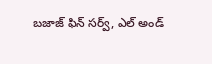బజాజ్‌ ఫిన్‌ సర్వ్‌, ఎల్‌ అండ్‌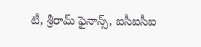టీ, శ్రీరామ్‌ ఫైనాన్స్‌, ఐసీఐసీఐ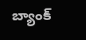బ్యాంక్‌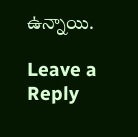ఉన్నాయి.

Leave a Reply